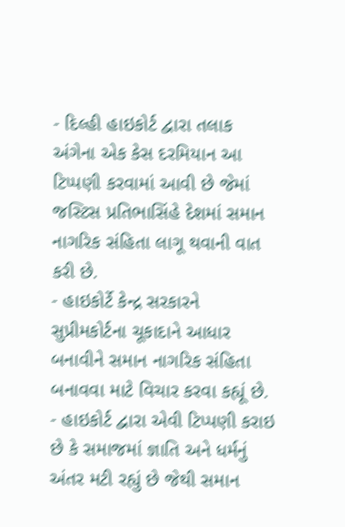- દિલ્હી હાઇકોર્ટ દ્વારા તલાક અંગેના એક કેસ દરમિયાન આ ટિપ્પણી કરવામાં આવી છે જેમાં જસ્ટિસ પ્રતિભાસિંહે દેશમાં સમાન નાગરિક સંહિતા લાગૂ થવાની વાત કરી છે.
- હાઇકોર્ટે કેન્દ્ર સરકારને સુપ્રીમકોર્ટના ચૂકાદાને આધાર બનાવીને સમાન નાગરિક સંહિતા બનાવવા માટે વિચાર કરવા કહ્યૂં છે.
- હાઇકોર્ટ દ્વારા એવી ટિપ્પણી કરાઇ છે કે સમાજમાં જ્ઞાતિ અને ધર્મનું અંતર મટી રહ્યું છે જેથી સમાન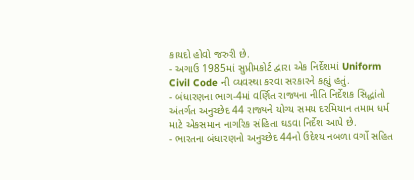કાયદો હોવો જરુરી છે.
- અગાઉ 1985માં સુપ્રીમકોર્ટ દ્વારા એક નિર્દેશમાં Uniform Civil Code ની વ્યવસ્થા કરવા સરકારને કહ્યું હતું.
- બંધારણના ભાગ-4માં વર્ણિત રાજ્યના નીતિ નિર્દેશક સિદ્ધાંતો અંતર્ગત અનુચ્છેદ 44 રાજ્યને યોગ્ય સમય દરમિયાન તમામ ધર્મ માટે એકસમાન નાગરિક સંહિતા ઘડવા નિર્દેશ આપે છે.
- ભારતના બંધારણનો અનુચ્છેદ 44નો ઉદેશ્ય નબળા વર્ગો સહિત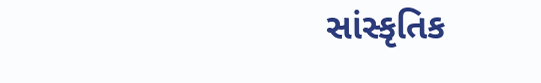સાંસ્કૃતિક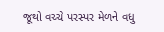જૂથો વચ્ચે પરસ્પર મેળને વધુ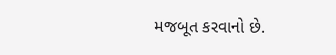મજબૂત કરવાનો છે.